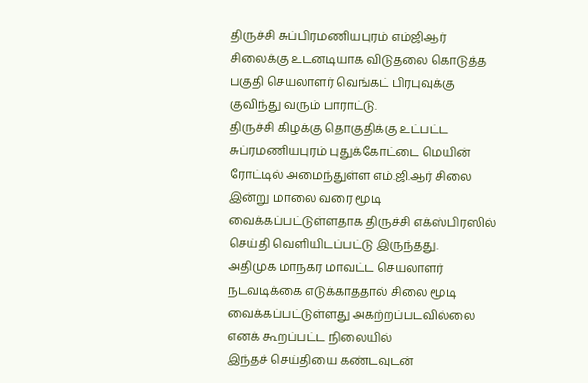திருச்சி சுப்பிரமணியபுரம் எம்ஜிஆர் சிலைக்கு உடனடியாக விடுதலை கொடுத்த பகுதி செயலாளர் வெங்கட் பிரபுவுக்கு குவிந்து வரும் பாராட்டு.
திருச்சி கிழக்கு தொகுதிக்கு உட்பட்ட சுப்ரமணியபுரம் புதுக்கோட்டை மெயின் ரோட்டில் அமைந்துள்ள எம்.ஜி.ஆர் சிலை இன்று மாலை வரை மூடி வைக்கப்பட்டுள்ளதாக திருச்சி எக்ஸ்பிரஸில் செய்தி வெளியிடப்பட்டு இருந்தது.
அதிமுக மாநகர மாவட்ட செயலாளர் நடவடிக்கை எடுக்காததால் சிலை மூடி வைக்கப்பட்டுள்ளது அகற்றப்படவில்லை எனக் கூறப்பட்ட நிலையில்
இந்தச் செய்தியை கண்டவுடன்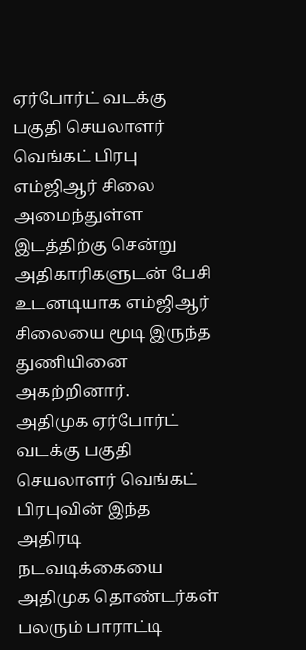ஏர்போர்ட் வடக்கு பகுதி செயலாளர் வெங்கட் பிரபு எம்ஜிஆர் சிலை அமைந்துள்ள இடத்திற்கு சென்று அதிகாரிகளுடன் பேசி உடனடியாக எம்ஜிஆர் சிலையை மூடி இருந்த துணியினை அகற்றினார்.
அதிமுக ஏர்போர்ட் வடக்கு பகுதி செயலாளர் வெங்கட் பிரபுவின் இந்த அதிரடி நடவடிக்கையை அதிமுக தொண்டர்கள் பலரும் பாராட்டி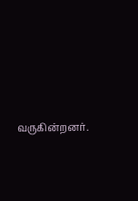வருகின்றனர்.